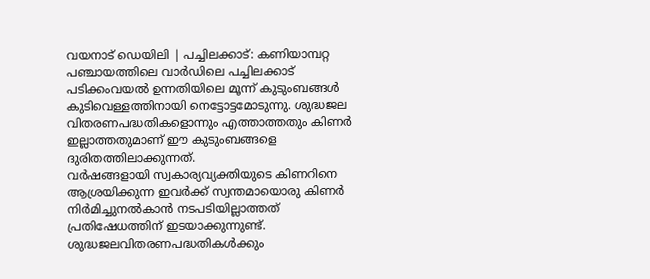വയനാട് ഡെയിലി | പച്ചിലക്കാട്: കണിയാമ്പറ്റ പഞ്ചായത്തിലെ വാർഡിലെ പച്ചിലക്കാട് പടിക്കംവയൽ ഉന്നതിയിലെ മൂന്ന് കുടുംബങ്ങൾ കുടിവെള്ളത്തിനായി നെട്ടോട്ടമോടുന്നു. ശുദ്ധജല വിതരണപദ്ധതികളൊന്നും എത്താത്തതും കിണർ ഇല്ലാത്തതുമാണ് ഈ കുടുംബങ്ങളെ ദുരിതത്തിലാക്കുന്നത്.
വർഷങ്ങളായി സ്വകാര്യവ്യക്തിയുടെ കിണറിനെ ആശ്രയിക്കുന്ന ഇവർക്ക് സ്വന്തമായൊരു കിണർ നിർമിച്ചുനൽകാൻ നടപടിയില്ലാത്തത് പ്രതിഷേധത്തിന് ഇടയാക്കുന്നുണ്ട്. ശുദ്ധജലവിതരണപദ്ധതികൾക്കും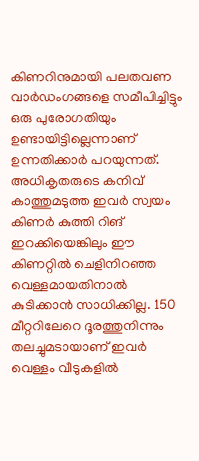കിണറിനുമായി പലതവണ വാർഡംഗങ്ങളെ സമീപിച്ചിട്ടും ഒരു പുരോഗതിയും ഉണ്ടായിട്ടില്ലെന്നാണ് ഉന്നതിക്കാർ പറയുന്നത്. അധികൃതരുടെ കനിവ് കാത്തുമടുത്ത ഇവർ സ്വയം കിണർ കുത്തി റിങ് ഇറക്കിയെങ്കിലും ഈ കിണറ്റിൽ ചെളിനിറഞ്ഞ വെള്ളമായതിനാൽ കുടിക്കാൻ സാധിക്കില്ല. 150 മീറ്ററിലേറെ ദൂരത്തുനിന്നും തലച്ചുമടായാണ് ഇവർ വെള്ളം വീടുകളിൽ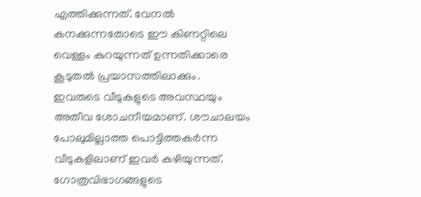എത്തിക്കുന്നത്. വേനൽ കനക്കുന്നതോടെ ഈ കിണറ്റിലെ വെള്ളം കുറയുന്നത് ഉന്നതിക്കാരെ കൂടുതൽ പ്രയാസത്തിലാക്കും.
ഇവരുടെ വീടുകളുടെ അവസ്ഥയും അതീവ ശോചനീയമാണ്. ശൗചാലയം പോലുമില്ലാത്ത പൊട്ടിത്തകർന്ന വീടുകളിലാണ് ഇവർ കഴിയുന്നത്. ഗോത്രവിഭാഗങ്ങളുടെ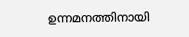ഉന്നമനത്തിനായി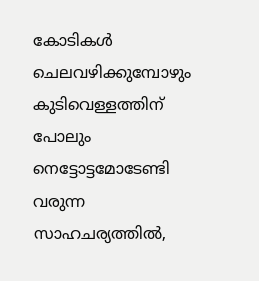കോടികൾ ചെലവഴിക്കുമ്പോഴും കുടിവെള്ളത്തിന് പോലും നെട്ടോട്ടമോടേണ്ടി വരുന്ന സാഹചര്യത്തിൽ,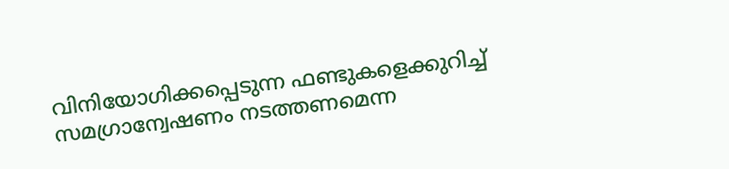വിനിയോഗിക്കപ്പെടുന്ന ഫണ്ടുകളെക്കുറിച്ച് സമഗ്രാന്വേഷണം നടത്തണമെന്ന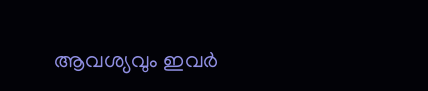ആവശ്യവും ഇവർ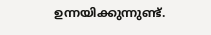ഉന്നയിക്കുന്നുണ്ട്.